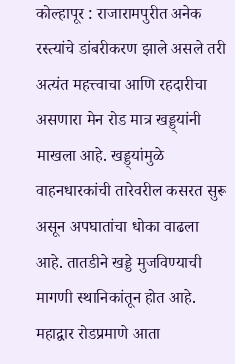कोल्हापूर : राजारामपुरीत अनेक रस्त्यांचे डांबरीकरण झाले असले तरी अत्यंत महत्त्वाचा आणि रहदारीचा असणारा मेन रोड मात्र खड्ड्यांनी माखला आहे. खड्ड्यांमुळे वाहनधारकांची तारेवरील कसरत सुरू असून अपघातांचा धोका वाढला आहे. तातडीने खड्डे मुजविण्याची मागणी स्थानिकांतून होत आहे.
महाद्वार रोडप्रमाणे आता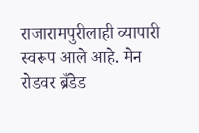राजारामपुरीलाही व्यापारी स्वरूप आले आहे. मेन रोडवर ब्रँडेड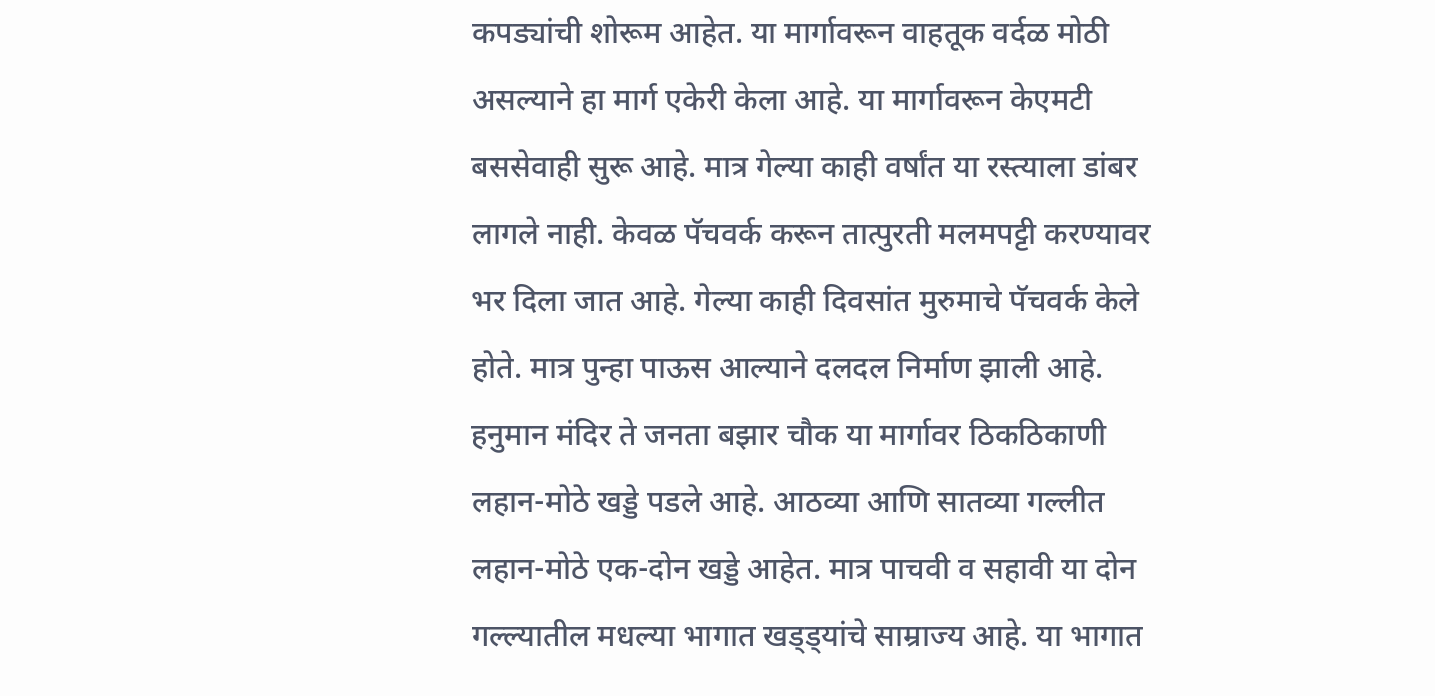कपड्यांची शोरूम आहेत. या मार्गावरून वाहतूक वर्दळ मोठी असल्याने हा मार्ग एकेरी केला आहे. या मार्गावरून केएमटी बससेवाही सुरू आहे. मात्र गेल्या काही वर्षांत या रस्त्याला डांबर लागले नाही. केवळ पॅचवर्क करून तात्पुरती मलमपट्टी करण्यावर भर दिला जात आहे. गेल्या काही दिवसांत मुरुमाचे पॅचवर्क केले होते. मात्र पुन्हा पाऊस आल्याने दलदल निर्माण झाली आहे.
हनुमान मंदिर ते जनता बझार चौक या मार्गावर ठिकठिकाणी लहान-मोठे खड्डे पडले आहे. आठव्या आणि सातव्या गल्लीत लहान-मोठे एक-दोन खड्डे आहेत. मात्र पाचवी व सहावी या दोन गल्ल्यातील मधल्या भागात खड्ड्यांचे साम्राज्य आहे. या भागात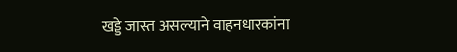खड्डे जास्त असल्याने वाहनधारकांना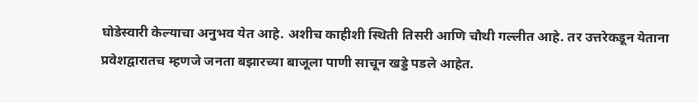घोडेस्वारी केल्याचा अनुभव येत आहे. अशीच काहीशी स्थिती तिसरी आणि चौथी गल्लीत आहे. तर उत्तरेकडून येताना प्रवेशद्वारातच म्हणजे जनता बझारच्या बाजूला पाणी साचून खड्डे पडले आहेत.